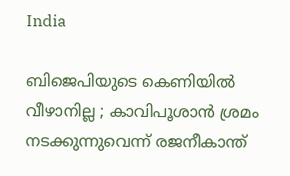India

ബിജെപിയുടെ കെണിയില്‍ വീഴാനില്ല ; കാവിപൂശാന്‍ ശ്രമം നടക്കുന്നുവെന്ന് രജനീകാന്ത്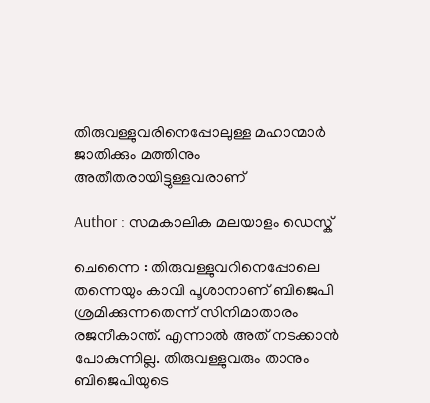തിരുവള്ളുവരിനെപ്പോലുള്ള മഹാന്മാര്‍ ജാതിക്കും മത്തിനും അതീതരായിട്ടുള്ളവരാണ്

Author : സമകാലിക മലയാളം ഡെസ്ക്

ചെന്നൈ : തിരുവള്ളുവറിനെപ്പോലെ തന്നെയും കാവി പൂശാനാണ് ബിജെപി ശ്രമിക്കുന്നതെന്ന് സിനിമാതാരം രജനീകാന്ത്. എന്നാല്‍ അത് നടക്കാന്‍ പോകുന്നില്ല. തിരുവള്ളുവരും താനും ബിജെപിയുടെ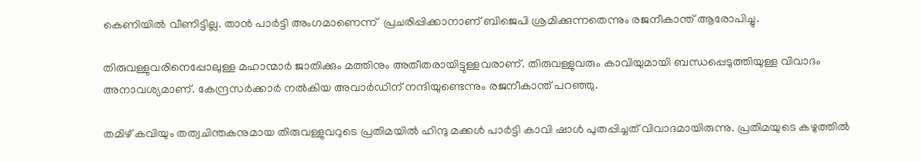കെണിയില്‍ വീണിട്ടില്ല. താന്‍ പാര്‍ട്ടി അംഗമാണെന്ന്  പ്രചരിപ്പിക്കാനാണ് ബിജെപി ശ്രമിക്കുന്നതെന്നും രജനീകാന്ത് ആരോപിച്ചു.

തിരുവള്ളുവരിനെപ്പോലുള്ള മഹാന്മാര്‍ ജാതിക്കും മത്തിനും അതീതരായിട്ടുള്ളവരാണ്. തിരുവള്ളുവരും കാവിയുമായി ബന്ധപ്പെടുത്തിയുള്ള വിവാദം അനാവശ്യമാണ്. കേന്ദ്രസര്‍ക്കാര്‍ നല്‍കിയ അവാര്‍ഡിന് നന്ദിയുണ്ടെന്നും രജനീകാന്ത് പറഞ്ഞു.

തമിഴ് കവിയും തത്വചിന്തകനുമായ തിരുവള്ളുവറുടെ പ്രതിമയില്‍ ഹിന്ദു മക്കള്‍ പാര്‍ട്ടി കാവി ഷാള്‍ പുതപ്പിച്ചത് വിവാദമായിരുന്നു. പ്രതിമയുടെ കഴുത്തില്‍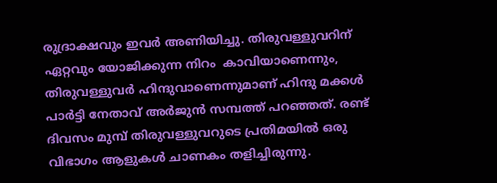രുദ്രാക്ഷവും ഇവര്‍ അണിയിച്ചു. തിരുവള്ളുവറിന് ഏറ്റവും യോജിക്കുന്ന നിറം  കാവിയാണെന്നും, തിരുവള്ളുവര്‍ ഹിന്ദുവാണെന്നുമാണ് ഹിന്ദു മക്കള്‍ പാര്‍ട്ടി നേതാവ് അര്‍ജുന്‍ സമ്പത്ത് പറഞ്ഞത്. രണ്ട് ദിവസം മുമ്പ് തിരുവള്ളുവറുടെ പ്രതിമയില്‍ ഒരു വിഭാഗം ആളുകള്‍ ചാണകം തളിച്ചിരുന്നു.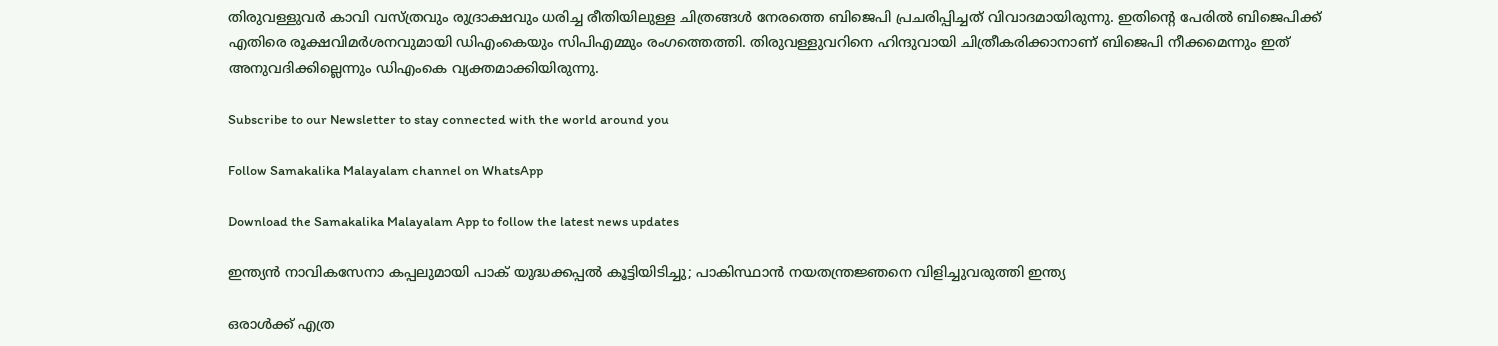തിരുവള്ളുവര്‍ കാവി വസ്ത്രവും രുദ്രാക്ഷവും ധരിച്ച രീതിയിലുള്ള ചിത്രങ്ങള്‍ നേരത്തെ ബിജെപി പ്രചരിപ്പിച്ചത് വിവാദമായിരുന്നു. ഇതിന്റെ പേരില്‍ ബിജെപിക്ക് എതിരെ രൂക്ഷവിമര്‍ശനവുമായി ഡിഎംകെയും സിപിഎമ്മും രംഗത്തെത്തി. തിരുവള്ളുവറിനെ ഹിന്ദുവായി ചിത്രീകരിക്കാനാണ് ബിജെപി നീക്കമെന്നും ഇത് അനുവദിക്കില്ലെന്നും ഡിഎംകെ വ്യക്തമാക്കിയിരുന്നു.

Subscribe to our Newsletter to stay connected with the world around you

Follow Samakalika Malayalam channel on WhatsApp

Download the Samakalika Malayalam App to follow the latest news updates

ഇന്ത്യൻ നാവികസേനാ കപ്പലുമായി പാക് യുദ്ധക്കപ്പൽ കൂട്ടിയിടിച്ചു; പാകിസ്ഥാൻ നയതന്ത്രജ്ഞനെ വിളിച്ചുവരുത്തി ഇന്ത്യ

ഒരാള്‍ക്ക് എത്ര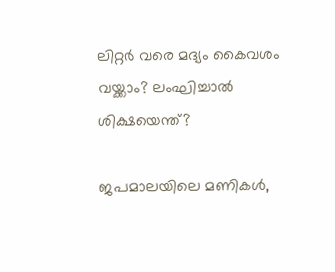ലിറ്റര്‍ വരെ മദ്യം കൈവശം വയ്ക്കാം? ലംഘിച്ചാല്‍ ശിക്ഷയെന്ത്?

ജപമാലയിലെ മണികൾ,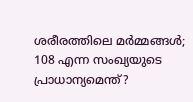ശരീരത്തിലെ മർമ്മങ്ങൾ; 108 എന്ന സംഖ്യയുടെ പ്രാധാന്യമെന്ത്?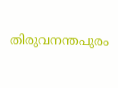തിരുവനന്തപുരം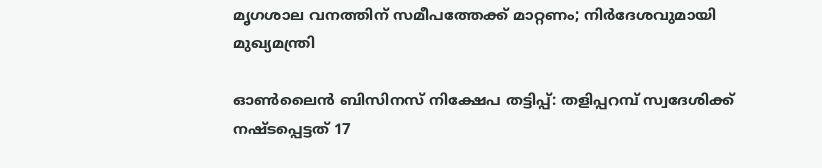മൃഗശാല വനത്തിന് സമീപത്തേക്ക് മാറ്റണം; നിർദേശവുമായി മുഖ്യമന്ത്രി

ഓൺലൈൻ ബിസിനസ് നിക്ഷേപ തട്ടിപ്പ്: തളിപ്പറമ്പ് സ്വദേശിക്ക് നഷ്ടപ്പെട്ടത് 17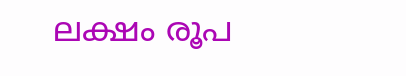ലക്ഷം രൂപ